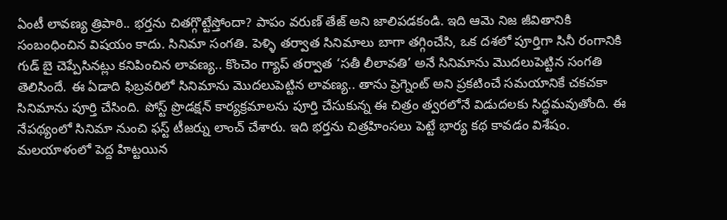ఏంటీ లావణ్య త్రిపాఠి.. భర్తను చితగ్గొట్టేస్తోందా? పాపం వరుణ్ తేజ్ అని జాలిపడకండి. ఇది ఆమె నిజ జీవితానికి సంబంధించిన విషయం కాదు. సినిమా సంగతి. పెళ్ళి తర్వాత సినిమాలు బాగా తగ్గించేసి, ఒక దశలో పూర్తిగా సినీ రంగానికి గుడ్ బై చెప్పేసినట్లు కనిపించిన లావణ్య.. కొంచెం గ్యాప్ తర్వాత ‘సతీ లీలావతి’ అనే సినిమాను మొదలుపెట్టిన సంగతి తెలిసిందే. ఈ ఏడాది ఫిబ్రవరిలో సినిమాను మొదలుపెట్టిన లావణ్య.. తాను ప్రెగ్నెంట్ అని ప్రకటించే సమయానికే చకచకా సినిమాను పూర్తి చేసింది. పోస్ట్ ప్రొడక్షన్ కార్యక్రమాలను పూర్తి చేసుకున్న ఈ చిత్రం త్వరలోనే విడుదలకు సిద్ధమవుతోంది. ఈ నేపథ్యంలో సినిమా నుంచి ఫస్ట్ టీజర్ను లాంచ్ చేశారు. ఇది భర్తను చిత్రహింసలు పెట్టే భార్య కథ కావడం విశేషం. మలయాళంలో పెద్ద హిట్టయిన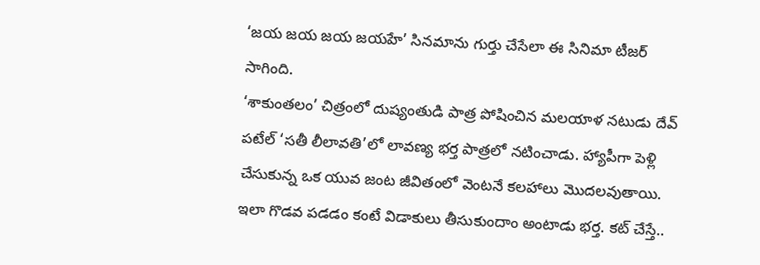‘జయ జయ జయ జయహే’ సినమాను గుర్తు చేసేలా ఈ సినిమా టీజర్ సాగింది.
‘శాకుంతలం’ చిత్రంలో దుష్యంతుడి పాత్ర పోషించిన మలయాళ నటుడు దేవ్ పటేల్ ‘సతీ లీలావతి’లో లావణ్య భర్త పాత్రలో నటించాడు. హ్యాపీగా పెళ్లి చేసుకున్న ఒక యువ జంట జీవితంలో వెంటనే కలహాలు మొదలవుతాయి. ఇలా గొడవ పడడం కంటే విడాకులు తీసుకుందాం అంటాడు భర్త. కట్ చేస్తే..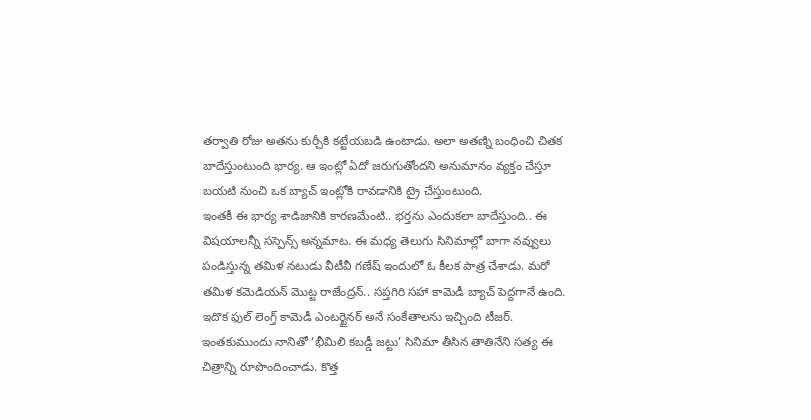తర్వాతి రోజు అతను కుర్చీకి కట్టేయబడి ఉంటాడు. అలా అతణ్ని బంధించి చితక బాదేస్తుంటుంది భార్య. ఆ ఇంట్లో ఏదో జరుగుతోందని అనుమానం వ్యక్తం చేస్తూ బయటి నుంచి ఒక బ్యాచ్ ఇంట్లోకి రావడానికి ట్రై చేస్తుంటుంది.
ఇంతకీ ఈ భార్య శాడిజానికి కారణమేంటి.. భర్తను ఎందుకలా బాదేస్తుంది.. ఈ విషయాలన్నీ సస్పెన్స్ అన్నమాట. ఈ మధ్య తెలుగు సినిమాల్లో బాగా నవ్వులు పండిస్తున్న తమిళ నటుడు వీటీవీ గణేష్ ఇందులో ఓ కీలక పాత్ర చేశాడు. మరో తమిళ కమెడియన్ మొట్ట రాజేంద్రన్.. సప్తగిరి సహా కామెడీ బ్యాచ్ పెద్దగానే ఉంది. ఇదొక ఫుల్ లెంగ్త్ కామెడీ ఎంటర్టైనర్ అనే సంకేతాలను ఇచ్చింది టీజర్. ఇంతకుముందు నానితో ‘భీమిలి కబడ్డీ జట్టు’ సినిమా తీసిన తాతినేని సత్య ఈ చిత్రాన్ని రూపొందించాడు. కొత్త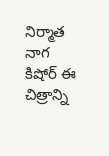నిర్మాత నాగ కిషోర్ ఈ చిత్రాన్ని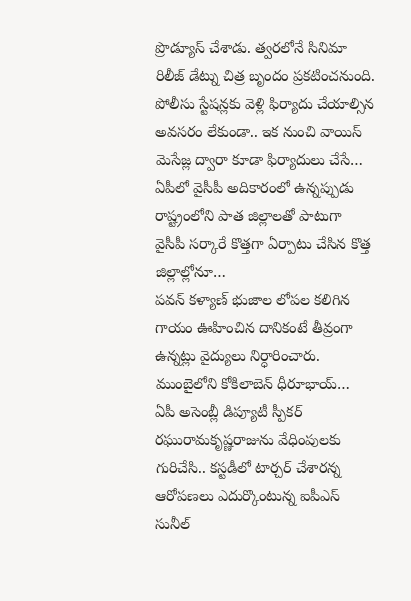ప్రొడ్యూస్ చేశాడు. త్వరలోనే సినిమా రిలీజ్ డేట్ను చిత్ర బృందం ప్రకటించనుంది.
పోలీసు స్టేషన్లకు వెళ్లి ఫిర్యాదు చేయాల్సిన అవసరం లేకుండా.. ఇక నుంచి వాయిస్ మెసేజ్ల ద్వారా కూడా ఫిర్యాదులు చేసే…
ఏపీలో వైసీపీ అదికారంలో ఉన్నప్పుడు రాష్ట్రంలోని పాత జిల్లాలతో పాటుగా వైసీపీ సర్కారే కొత్తగా ఏర్పాటు చేసిన కొత్త జిల్లాల్లోనూ…
పవన్ కళ్యాణ్ భుజాల లోపల కలిగిన గాయం ఊహించిన దానికంటే తీవ్రంగా ఉన్నట్లు వైద్యులు నిర్ధారించారు. ముంబైలోని కోకిలాబెన్ ధీరూభాయ్…
ఏపీ అసెంబ్లీ డిప్యూటీ స్పీకర్ రఘురామకృష్ణరాజును వేధింపులకు గురిచేసి.. కస్టడీలో టార్చర్ చేశారన్న ఆరోపణలు ఎదుర్కొంటున్న ఐపీఎస్ సునీల్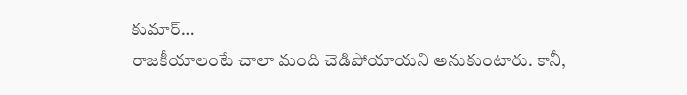కుమార్…
రాజకీయాలంటే చాలా మంది చెడిపోయాయని అనుకుంటారు. కానీ,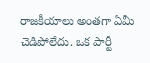రాజకీయాలు అంతగా ఏమీ చెడిపోలేదు. ఒక పార్టీ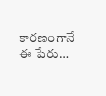కారణంగానే ఈ పేరు…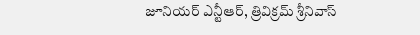జూనియర్ ఎన్టీఆర్, త్రివిక్రమ్ శ్రీనివాస్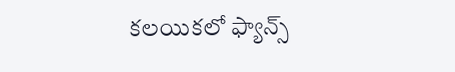కలయికలో ఫ్యాన్స్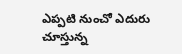ఎప్పటి నుంచో ఎదురు చూస్తున్న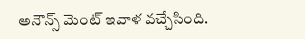అనౌన్స్ మెంట్ ఇవాళ వచ్చేసింది.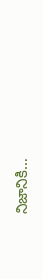నిజానికి…